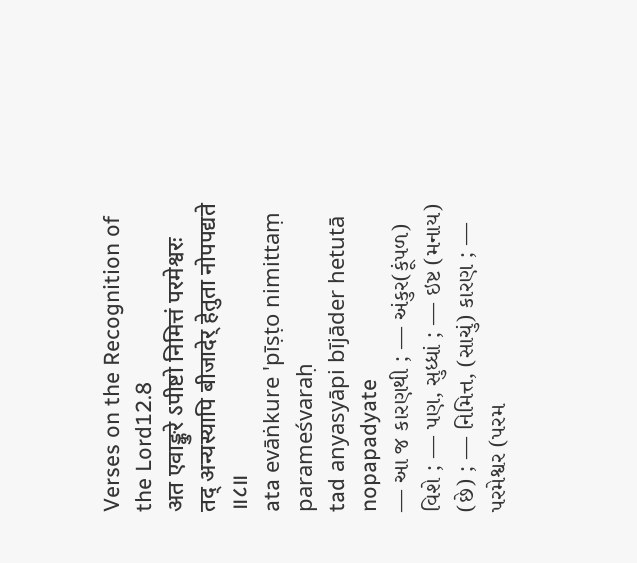Verses on the Recognition of the Lord12.8
अत एवाङ्कुरे ऽपीष्टो निमित्तं परमेश्वरः
तद् अन्यस्यापि बीजादेर् हेतुता नोपपद्यते ॥८॥
ata evāṅkure 'pīṣṭo nimittaṃ parameśvaraḥ
tad anyasyāpi bījāder hetutā nopapadyate
— આ જ કારણથી ; — અંકુર(કૂંપળ) વિશે ; — પણ, સુધ્ધાં ; — ઇષ્ટ (મનાય) (છે) ; — નિમિત્ત, (સાચું) કારણ ; — પરમેશ્વર (પરમ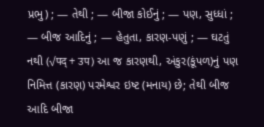પ્રભુ) ; — તેથી ; — બીજા કોઈનું ; — પણ, સુધ્ધાં ; — બીજ આદિનું ; — હેતુતા, કારણ-પણું ; — ઘટતું નથી (√पद् + उप) આ જ કારણથી, અંકુર(કૂંપળ)નું પણ નિમિત્ત (કારણ) પરમેશ્વર ઇષ્ટ (મનાય) છે; તેથી બીજ આદિ બીજા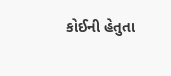કોઈની હેતુતા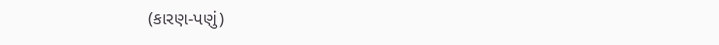(કારણ-પણું)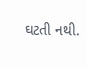ઘટતી નથી.